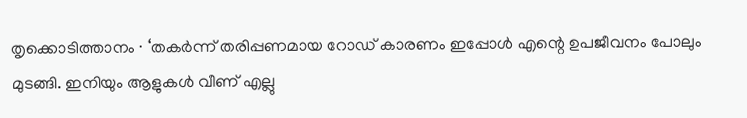തൃക്കൊടിത്താനം ∙ ‘തകർന്ന് തരിപ്പണമായ റോഡ് കാരണം ഇപ്പോൾ എന്റെ ഉപജീവനം പോലും മുടങ്ങി. ഇനിയും ആളുകൾ വീണ് എല്ലു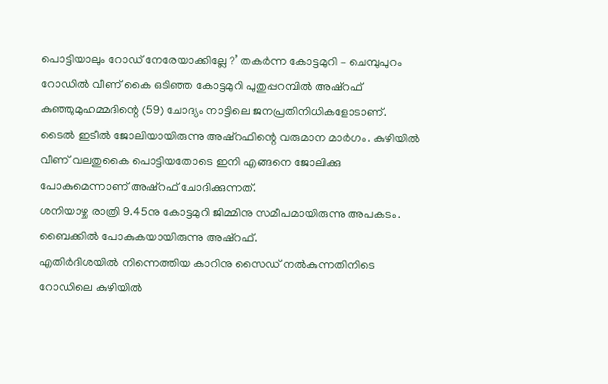പൊട്ടിയാലും റോഡ് നേരേയാക്കില്ലേ ?’ തകർന്ന കോട്ടമുറി – ചെമ്പുപുറം റോഡിൽ വീണ് കൈ ഒടിഞ്ഞ കോട്ടമുറി പുതുപ്പറമ്പിൽ അഷ്റഫ് കുഞ്ഞുമുഹമ്മദിന്റെ (59) ചോദ്യം നാട്ടിലെ ജനപ്രതിനിധികളോടാണ്.
ടൈൽ ഇടീൽ ജോലിയായിരുന്നു അഷ്റഫിന്റെ വരുമാന മാർഗം. കുഴിയിൽ വീണ് വലതുകൈ പൊട്ടിയതോടെ ഇനി എങ്ങനെ ജോലിക്കു പോകുമെന്നാണ് അഷ്റഫ് ചോദിക്കുന്നത്.
ശനിയാഴ്ച രാത്രി 9.45നു കോട്ടമുറി ജിമ്മിനു സമീപമായിരുന്നു അപകടം. ബൈക്കിൽ പോകുകയായിരുന്നു അഷ്റഫ്.
എതിർദിശയിൽ നിന്നെത്തിയ കാറിനു സൈഡ് നൽകുന്നതിനിടെ റോഡിലെ കുഴിയിൽ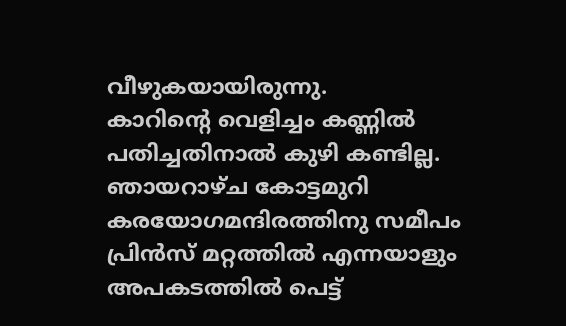വീഴുകയായിരുന്നു.
കാറിന്റെ വെളിച്ചം കണ്ണിൽ പതിച്ചതിനാൽ കുഴി കണ്ടില്ല. ഞായറാഴ്ച കോട്ടമുറി കരയോഗമന്ദിരത്തിനു സമീപം പ്രിൻസ് മറ്റത്തിൽ എന്നയാളും അപകടത്തിൽ പെട്ട്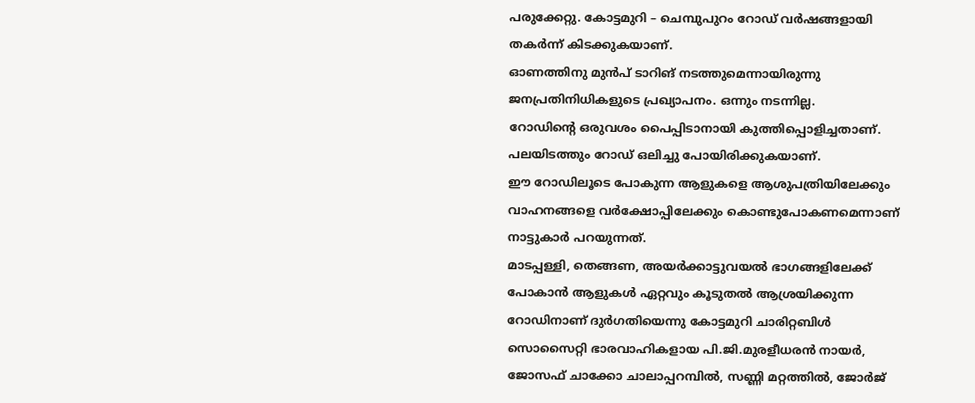പരുക്കേറ്റു. കോട്ടമുറി – ചെമ്പുപുറം റോഡ് വർഷങ്ങളായി തകർന്ന് കിടക്കുകയാണ്.
ഓണത്തിനു മുൻപ് ടാറിങ് നടത്തുമെന്നായിരുന്നു ജനപ്രതിനിധികളുടെ പ്രഖ്യാപനം. ഒന്നും നടന്നില്ല.
റോഡിന്റെ ഒരുവശം പൈപ്പിടാനായി കുത്തിപ്പൊളിച്ചതാണ്. പലയിടത്തും റോഡ് ഒലിച്ചു പോയിരിക്കുകയാണ്.
ഈ റോഡിലൂടെ പോകുന്ന ആളുകളെ ആശുപത്രിയിലേക്കും വാഹനങ്ങളെ വർക്ഷോപ്പിലേക്കും കൊണ്ടുപോകണമെന്നാണ് നാട്ടുകാർ പറയുന്നത്.
മാടപ്പള്ളി, തെങ്ങണ, അയർക്കാട്ടുവയൽ ഭാഗങ്ങളിലേക്ക് പോകാൻ ആളുകൾ ഏറ്റവും കൂടുതൽ ആശ്രയിക്കുന്ന റോഡിനാണ് ദുർഗതിയെന്നു കോട്ടമുറി ചാരിറ്റബിൾ സൊസൈറ്റി ഭാരവാഹികളായ പി.ജി.മുരളീധരൻ നായർ, ജോസഫ് ചാക്കോ ചാലാപ്പറമ്പിൽ, സണ്ണി മറ്റത്തിൽ, ജോർജ്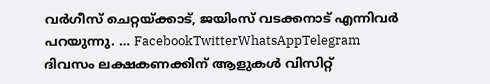വർഗീസ് ചെറ്റയ്ക്കാട്, ജയിംസ് വടക്കനാട് എന്നിവർ പറയുന്നു. … FacebookTwitterWhatsAppTelegram
ദിവസം ലക്ഷകണക്കിന് ആളുകൾ വിസിറ്റ്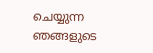ചെയ്യുന്ന ഞങ്ങളുടെ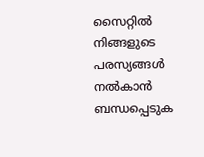സൈറ്റിൽ നിങ്ങളുടെ പരസ്യങ്ങൾ നൽകാൻ ബന്ധപ്പെടുക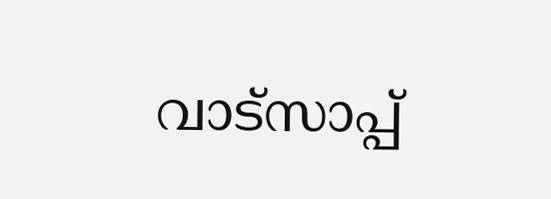വാട്സാപ്പ്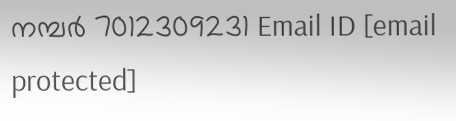നമ്പർ 7012309231 Email ID [email protected]